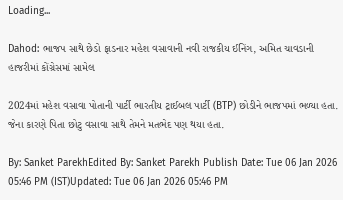Loading...

Dahod: ભાજપ સાથે છેડો ફાડનાર મહેશ વસાવાની નવી રાજકીય ઈનિંગ, અમિત ચાવડાની હાજરીમાં કોંગ્રેસમાં સામેલ

2024માં મહેશ વસાવા પોતાની પાર્ટી ભારતીય ટ્રાઈબલ પાર્ટી (BTP) છોડીને ભાજપમાં ભળ્યા હતા. જેના કારણે પિતા છોટુ વસાવા સાથે તેમને મતભેદ પણ થયા હતા.

By: Sanket ParekhEdited By: Sanket Parekh Publish Date: Tue 06 Jan 2026 05:46 PM (IST)Updated: Tue 06 Jan 2026 05:46 PM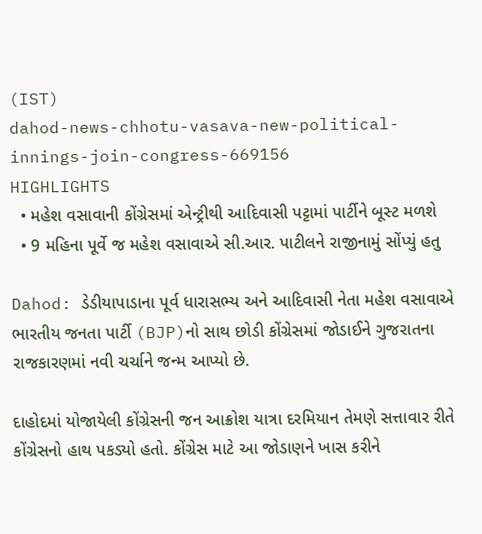(IST)
dahod-news-chhotu-vasava-new-political-innings-join-congress-669156
HIGHLIGHTS
  • મહેશ વસાવાની કોંગ્રેસમાં એન્ટ્રીથી આદિવાસી પટ્ટામાં પાર્ટીને બૂસ્ટ મળશે
  • 9 મહિના પૂર્વે જ મહેશ વસાવાએ સી.આર. પાટીલને રાજીનામું સોંપ્યું હતુ

Dahod: ડેડીયાપાડાના પૂર્વ ધારાસભ્ય અને આદિવાસી નેતા મહેશ વસાવાએ ભારતીય જનતા પાર્ટી (BJP)નો સાથ છોડી કોંગ્રેસમાં જોડાઈને ગુજરાતના રાજકારણમાં નવી ચર્ચાને જન્મ આપ્યો છે.

દાહોદમાં યોજાયેલી કોંગ્રેસની જન આક્રોશ યાત્રા દરમિયાન તેમણે સત્તાવાર રીતે કોંગ્રેસનો હાથ પકડ્યો હતો. કોંગ્રેસ માટે આ જોડાણને ખાસ કરીને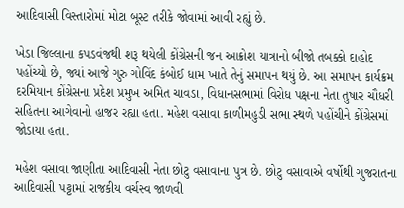આદિવાસી વિસ્તારોમાં મોટા બૂસ્ટ તરીકે જોવામાં આવી રહ્યું છે.

ખેડા જિલ્લાના કપડવંજથી શરૂ થયેલી કોંગ્રેસની જન આક્રોશ યાત્રાનો બીજો તબક્કો દાહોદ પહોંચ્યો છે, જ્યાં આજે ગુરુ ગોવિંદ કંબોઈ ધામ ખાતે તેનું સમાપન થયું છે. આ સમાપન કાર્યક્રમ દરમિયાન કોંગ્રેસના પ્રદેશ પ્રમુખ અમિત ચાવડા, વિધાનસભામાં વિરોધ પક્ષના નેતા તુષાર ચૌધરી સહિતના આગેવાનો હાજર રહ્યા હતા. મહેશ વસાવા કાળીમહુડી સભા સ્થળે પહોંચીને કોંગ્રેસમાં જોડાયા હતા.

મહેશ વસાવા જાણીતા આદિવાસી નેતા છોટુ વસાવાના પુત્ર છે. છોટુ વસાવાએ વર્ષોથી ગુજરાતના આદિવાસી પટ્ટામાં રાજકીય વર્ચસ્વ જાળવી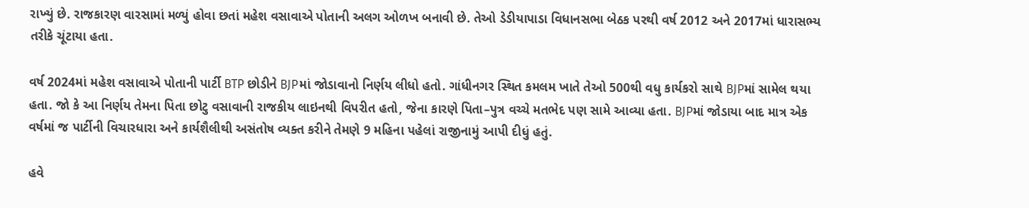રાખ્યું છે. રાજકારણ વારસામાં મળ્યું હોવા છતાં મહેશ વસાવાએ પોતાની અલગ ઓળખ બનાવી છે. તેઓ ડેડીયાપાડા વિધાનસભા બેઠક પરથી વર્ષ 2012 અને 2017માં ધારાસભ્ય તરીકે ચૂંટાયા હતા.

વર્ષ 2024માં મહેશ વસાવાએ પોતાની પાર્ટી BTP છોડીને BJPમાં જોડાવાનો નિર્ણય લીધો હતો. ગાંધીનગર સ્થિત કમલમ ખાતે તેઓ 500થી વધુ કાર્યકરો સાથે BJPમાં સામેલ થયા હતા. જો કે આ નિર્ણય તેમના પિતા છોટુ વસાવાની રાજકીય લાઇનથી વિપરીત હતો, જેના કારણે પિતા–પુત્ર વચ્ચે મતભેદ પણ સામે આવ્યા હતા. BJPમાં જોડાયા બાદ માત્ર એક વર્ષમાં જ પાર્ટીની વિચારધારા અને કાર્યશૈલીથી અસંતોષ વ્યક્ત કરીને તેમણે 9 મહિના પહેલાં રાજીનામું આપી દીધું હતું.

હવે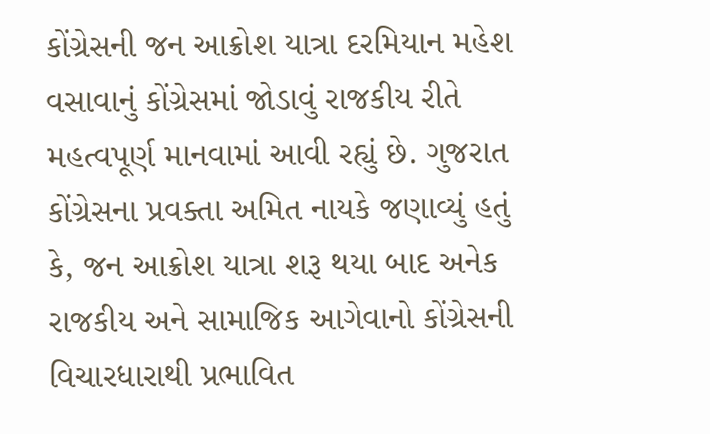કોંગ્રેસની જન આક્રોશ યાત્રા દરમિયાન મહેશ વસાવાનું કોંગ્રેસમાં જોડાવું રાજકીય રીતે મહત્વપૂર્ણ માનવામાં આવી રહ્યું છે. ગુજરાત કોંગ્રેસના પ્રવક્તા અમિત નાયકે જણાવ્યું હતું કે, જન આક્રોશ યાત્રા શરૂ થયા બાદ અનેક રાજકીય અને સામાજિક આગેવાનો કોંગ્રેસની વિચારધારાથી પ્રભાવિત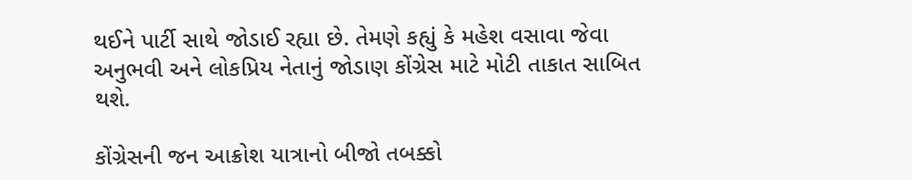થઈને પાર્ટી સાથે જોડાઈ રહ્યા છે. તેમણે કહ્યું કે મહેશ વસાવા જેવા અનુભવી અને લોકપ્રિય નેતાનું જોડાણ કોંગ્રેસ માટે મોટી તાકાત સાબિત થશે.

કોંગ્રેસની જન આક્રોશ યાત્રાનો બીજો તબક્કો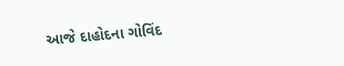આજે દાહોદના ગોવિંદ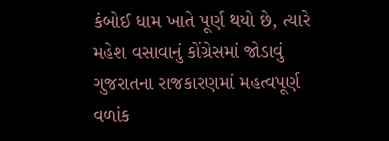કંબોઈ ધામ ખાતે પૂર્ણ થયો છે, ત્યારે મહેશ વસાવાનું કોંગ્રેસમાં જોડાવું ગુજરાતના રાજકારણમાં મહત્વપૂર્ણ વળાંક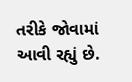તરીકે જોવામાં આવી રહ્યું છે.